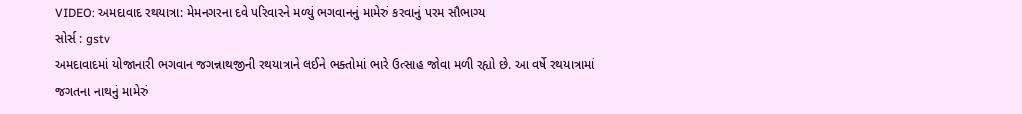VIDEO: અમદાવાદ રથયાત્રા: મેમનગરના દવે પરિવારને મળ્યું ભગવાનનું મામેરું કરવાનું પરમ સૌભાગ્ય
સોર્સ : gstv
અમદાવાદમાં યોજાનારી ભગવાન જગન્નાથજીની રથયાત્રાને લઈને ભક્તોમાં ભારે ઉત્સાહ જોવા મળી રહ્યો છે. આ વર્ષે રથયાત્રામાં જગતના નાથનું મામેરું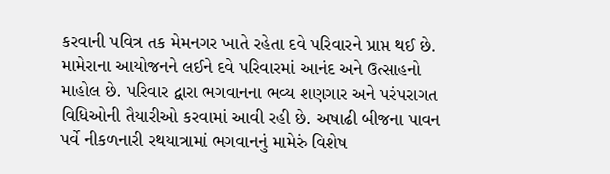કરવાની પવિત્ર તક મેમનગર ખાતે રહેતા દવે પરિવારને પ્રાપ્ત થઈ છે. મામેરાના આયોજનને લઈને દવે પરિવારમાં આનંદ અને ઉત્સાહનો માહોલ છે. પરિવાર દ્વારા ભગવાનના ભવ્ય શણગાર અને પરંપરાગત વિધિઓની તૈયારીઓ કરવામાં આવી રહી છે. અષાઢી બીજના પાવન પર્વે નીકળનારી રથયાત્રામાં ભગવાનનું મામેરું વિશેષ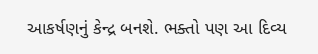આકર્ષણનું કેન્દ્ર બનશે. ભક્તો પણ આ દિવ્ય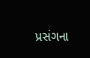પ્રસંગના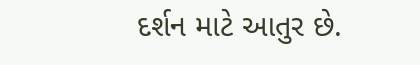દર્શન માટે આતુર છે.